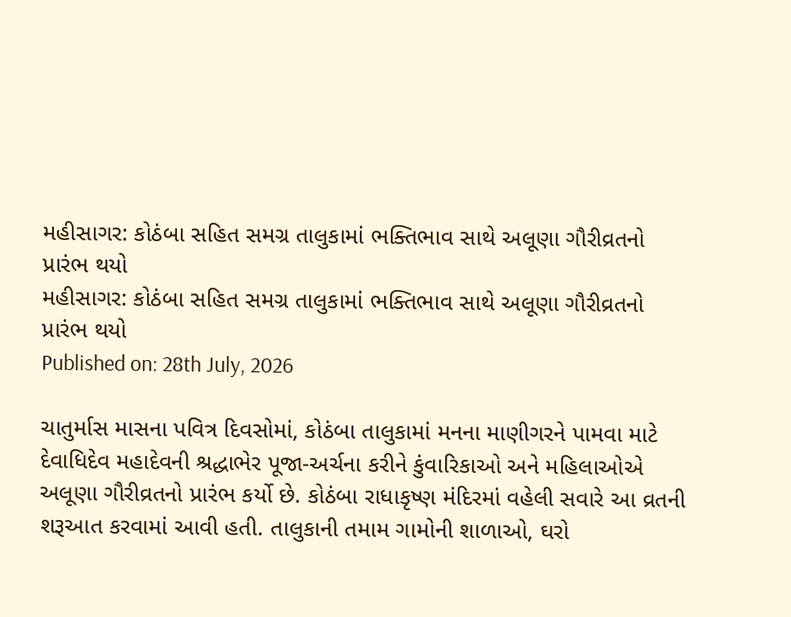મહીસાગર: કોઠંબા સહિત સમગ્ર તાલુકામાં ભક્તિભાવ સાથે અલૂણા ગૌરીવ્રતનો પ્રારંભ થયો
મહીસાગર: કોઠંબા સહિત સમગ્ર તાલુકામાં ભક્તિભાવ સાથે અલૂણા ગૌરીવ્રતનો પ્રારંભ થયો
Published on: 28th July, 2026

ચાતુર્માસ માસના પવિત્ર દિવસોમાં, કોઠંબા તાલુકામાં મનના માણીગરને પામવા માટે દેવાધિદેવ મહાદેવની શ્રદ્ધાભેર પૂજા-અર્ચના કરીને કુંવારિકાઓ અને મહિલાઓએ અલૂણા ગૌરીવ્રતનો પ્રારંભ કર્યો છે. કોઠંબા રાધાકૃષ્ણ મંદિરમાં વહેલી સવારે આ વ્રતની શરૂઆત કરવામાં આવી હતી. તાલુકાની તમામ ગામોની શાળાઓ, ઘરો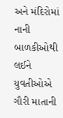અને મંદિરોમાં નાની બાળકીઓથી લઈને યુવતીઓએ ગૌરી માતાની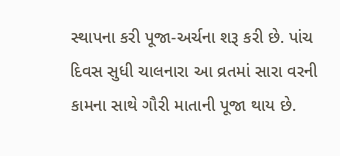સ્થાપના કરી પૂજા-અર્ચના શરૂ કરી છે. પાંચ દિવસ સુધી ચાલનારા આ વ્રતમાં સારા વરની કામના સાથે ગૌરી માતાની પૂજા થાય છે.